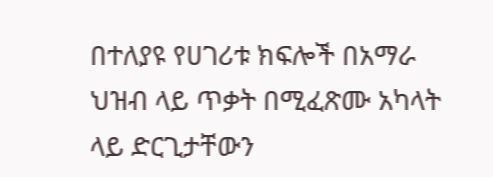በተለያዩ የሀገሪቱ ክፍሎች በአማራ ህዝብ ላይ ጥቃት በሚፈጽሙ አካላት ላይ ድርጊታቸውን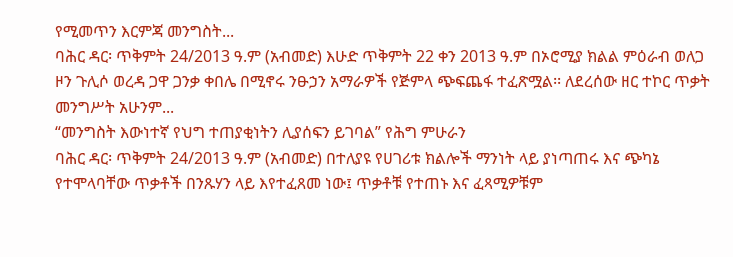የሚመጥን እርምጃ መንግስት...
ባሕር ዳር፡ ጥቅምት 24/2013 ዓ.ም (አብመድ) እሁድ ጥቅምት 22 ቀን 2013 ዓ.ም በኦሮሚያ ክልል ምዕራብ ወለጋ ዞን ጉሊሶ ወረዳ ጋዋ ጋንቃ ቀበሌ በሚኖሩ ንፁኃን አማራዎች የጅምላ ጭፍጨፋ ተፈጽሟል፡፡ ለደረሰው ዘር ተኮር ጥቃት መንግሥት አሁንም...
“መንግስት እውነተኛ የህግ ተጠያቂነትን ሊያሰፍን ይገባል” የሕግ ምሁራን
ባሕር ዳር፡ ጥቅምት 24/2013 ዓ.ም (አብመድ) በተለያዩ የሀገሪቱ ክልሎች ማንነት ላይ ያነጣጠሩ እና ጭካኔ የተሞላባቸው ጥቃቶች በንጹሃን ላይ እየተፈጸመ ነው፤ ጥቃቶቹ የተጠኑ እና ፈጻሚዎቹም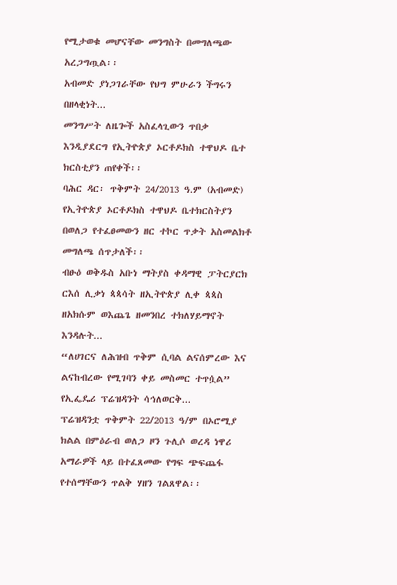የሚታወቁ መሆናቸው መንግስት በመግለጫው አረጋግጧል፡፡
አብመድ ያነጋገራቸው የህግ ምሁራን ችግሩን በዘላቂነት...
መንግሥት ለዜጐች አስፈላጊውን ጥበቃ እንዲያደርግ የኢትዮጵያ ኦርቶዶክስ ተዋህዶ ቤተ ክርስቲያን ጠየቀች፡፡
ባሕር ዳር፡ ጥቅምት 24/2013 ዓ.ም (አብመድ) የኢትዮጵያ ኦርቶዶክስ ተዋህዶ ቤተክርስትያን በወለጋ የተፈፀመውን ዘር ተኮር ጥቃት አስመልክቶ መግለጫ ሰጥታለች፡፡
ብፁዕ ወቅዱስ አቡነ ማትያስ ቀዳማዊ ፓትርያርክ ርእሰ ሊቃነ ጳጳሳት ዘኢትዮጵያ ሊቀ ጳጳስ ዘአክሱም ወእጨጌ ዘመንበረ ተክለሃይማኖት እንዳሉት...
“ለሀገርና ለሕዝብ ጥቅም ሲባል ልናሰምረው እና ልናከብረው የሚገባን ቀይ መስመር ተጥሷል” የኢፌዴሪ ፕሬዝዳንት ሳኅለወርቅ...
ፕሬዝዳንቷ ጥቅምት 22/2013 ዓ/ም በኦሮሚያ ክልል በምዕራብ ወለጋ ዞን ጉሊሶ ወረዳ ነዋሪ አማራዎች ላይ በተፈጸመው የግፍ ጭፍጨፋ የተሰማቸውን ጥልቅ ሃዘን ገልጸዋል፡፡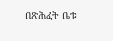በጽሕፈት ቤቱ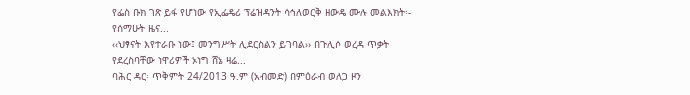የፌስ ቡክ ገጽ ይፋ የሆነው የኢፌዴሪ ፕሬዝዳንት ሳኅለወርቅ ዘውዴ ሙሉ መልእክት፡-
የሰማሁት ዜና...
‹‹ህፃናት እየተራቡ ነው፤ መንግሥት ሊደርስልን ይገባል›› በጉሊሶ ወረዳ ጥቃት የደረስባቸው ነዋሪዎች ኦነግ ሸኔ ዛሬ...
ባሕር ዳር፡ ጥቅምት 24/2013 ዓ.ም (አብመድ) በምዕራብ ወለጋ ዞን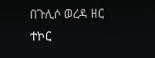በጉሊሶ ወረዳ ዘር ተኮር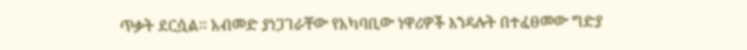ጥቃት ደርሷል፡፡ አብመድ ያነጋገራቸው የአካባቢው ነዋሪዎች እንዳሉት በተፈፀመው ግድያ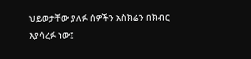ህይወታቸው ያለፉ ሰዎችን አስክሬን በክብር እያሳረፉ ነው፤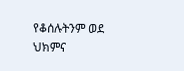የቆሰሉትንም ወደ ህክምና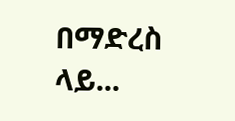በማድረስ ላይ...